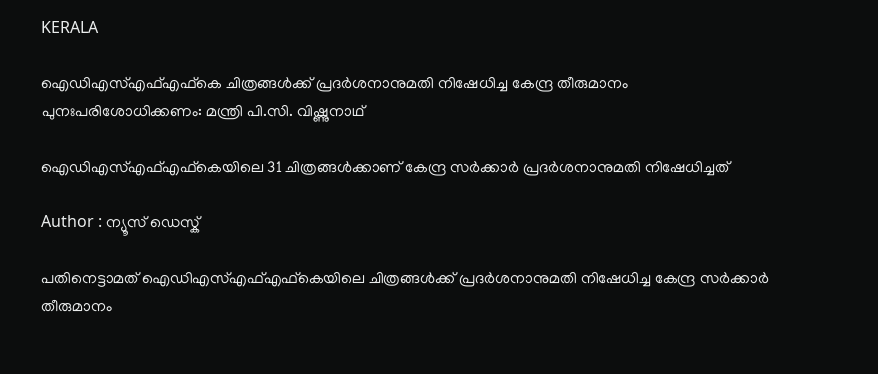KERALA

ഐഡിഎസ്എഫ്എഫ്കെ ചിത്രങ്ങൾക്ക് പ്രദർശനാനുമതി നിഷേധിച്ച കേന്ദ്ര തീരുമാനം പുനഃപരിശോധിക്കണം: മന്ത്രി പി.സി. വിഷ്ണുനാഥ്

ഐഡിഎസ്എഫ്എഫ്കെയിലെ 31 ചിത്രങ്ങള്‍ക്കാണ് കേന്ദ്ര സർക്കാർ പ്രദര്‍ശനാനുമതി നിഷേധിച്ചത്

Author : ന്യൂസ് ഡെസ്ക്

പതിനെട്ടാമത് ഐഡിഎസ്എഫ്എഫ്കെയിലെ ചിത്രങ്ങള്‍ക്ക് പ്രദര്‍ശനാനുമതി നിഷേധിച്ച കേന്ദ്ര സർക്കാർ തീരുമാനം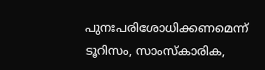പുനഃപരിശോധിക്കണമെന്ന് ടൂറിസം, സാംസ്കാരിക,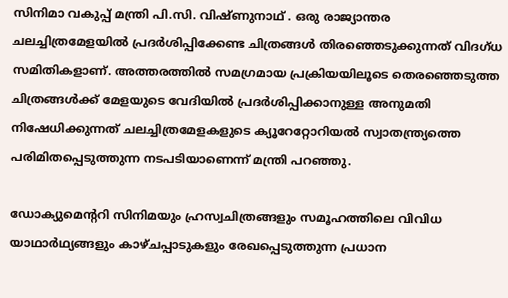സിനിമാ വകുപ്പ് മന്ത്രി പി.സി. വിഷ്ണുനാഥ് . ഒരു രാജ്യാന്തര ചലച്ചിത്രമേളയിൽ പ്രദർശിപ്പിക്കേണ്ട ചിത്രങ്ങൾ തിരഞ്ഞെടുക്കുന്നത് വിദഗ്ധ സമിതികളാണ്. അത്തരത്തിൽ സമഗ്രമായ പ്രക്രിയയിലൂടെ തെരഞ്ഞെടുത്ത ചിത്രങ്ങൾക്ക് മേളയുടെ വേദിയിൽ പ്രദർശിപ്പിക്കാനുള്ള അനുമതി നിഷേധിക്കുന്നത് ചലച്ചിത്രമേളകളുടെ ക്യൂറേറ്റോറിയൽ സ്വാതന്ത്ര്യത്തെ പരിമിതപ്പെടുത്തുന്ന നടപടിയാണെന്ന് മന്ത്രി പറഞ്ഞു.

ഡോക്യുമെന്ററി സിനിമയും ഹ്രസ്വചിത്രങ്ങളും സമൂഹത്തിലെ വിവിധ യാഥാർഥ്യങ്ങളും കാഴ്ചപ്പാടുകളും രേഖപ്പെടുത്തുന്ന പ്രധാന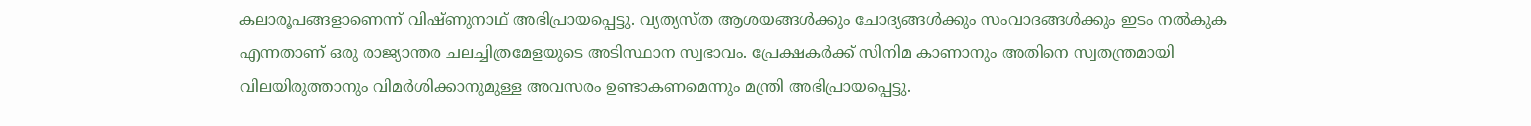കലാരൂപങ്ങളാണെന്ന് വിഷ്ണുനാഥ് അഭിപ്രായപ്പെട്ടു. വ്യത്യസ്ത ആശയങ്ങൾക്കും ചോദ്യങ്ങൾക്കും സംവാദങ്ങൾക്കും ഇടം നൽകുക എന്നതാണ് ഒരു രാജ്യാന്തര ചലച്ചിത്രമേളയുടെ അടിസ്ഥാന സ്വഭാവം. പ്രേക്ഷകർക്ക് സിനിമ കാണാനും അതിനെ സ്വതന്ത്രമായി വിലയിരുത്താനും വിമർശിക്കാനുമുള്ള അവസരം ഉണ്ടാകണമെന്നും മന്ത്രി അഭിപ്രായപ്പെട്ടു.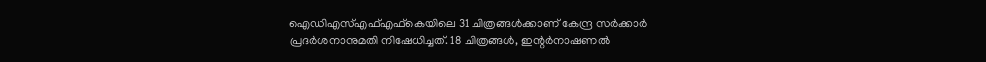ഐഡിഎസ്എഫ്എഫ്കെയിലെ 31 ചിത്രങ്ങള്‍ക്കാണ് കേന്ദ്ര സർക്കാർ പ്രദര്‍ശനാനുമതി നിഷേധിച്ചത്. 18 ചിത്രങ്ങള്‍, ഇന്റര്‍നാഷണല്‍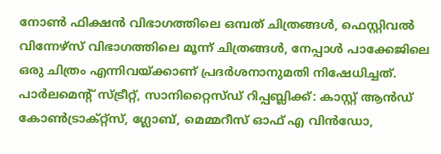നോണ്‍ ഫിക്ഷന്‍ വിഭാഗത്തിലെ ഒമ്പത് ചിത്രങ്ങള്‍, ഫെസ്റ്റിവല്‍ വിന്നേഴ്‌സ് വിഭാഗത്തിലെ മൂന്ന് ചിത്രങ്ങള്‍, നേപ്പാള്‍ പാക്കേജിലെ ഒരു ചിത്രം എന്നിവയ്ക്കാണ് പ്രദര്‍ശനാനുമതി നിഷേധിച്ചത്. പാർലമെന്റ് സ്ട്രീറ്റ്, സാനിറ്റൈസ്‌ഡ് റിപ്പബ്ലിക്ക്: കാസ്റ്റ് ആന്‍ഡ് കോൺട്രാക്റ്റ്സ്, ഗ്ലോബ്, മെമ്മറീസ് ഓഫ് എ വിൻഡോ,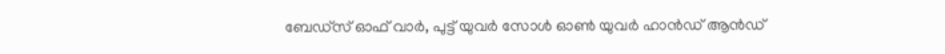ബേഡ്‌സ് ഓഫ് വാർ, പുട്ട് യുവർ സോൾ ഓൺ യുവർ ഹാൻഡ് ആൻഡ്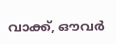വാക്ക്, ഔവർ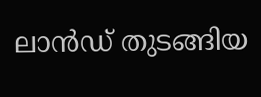ലാൻഡ് തുടങ്ങിയ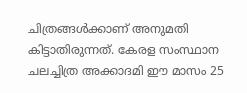ചിത്രങ്ങൾക്കാണ് അനുമതി കിട്ടാതിരുന്നത്. കേരള സംസ്ഥാന ചലച്ചിത്ര അക്കാദമി ഈ മാസം 25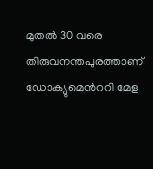മുതൽ 30 വരെ തിരുവനന്തപുരത്താണ് ഡോക്യുമെൻററി മേള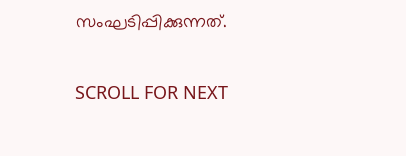സംഘടിപ്പിക്കുന്നത്.

SCROLL FOR NEXT